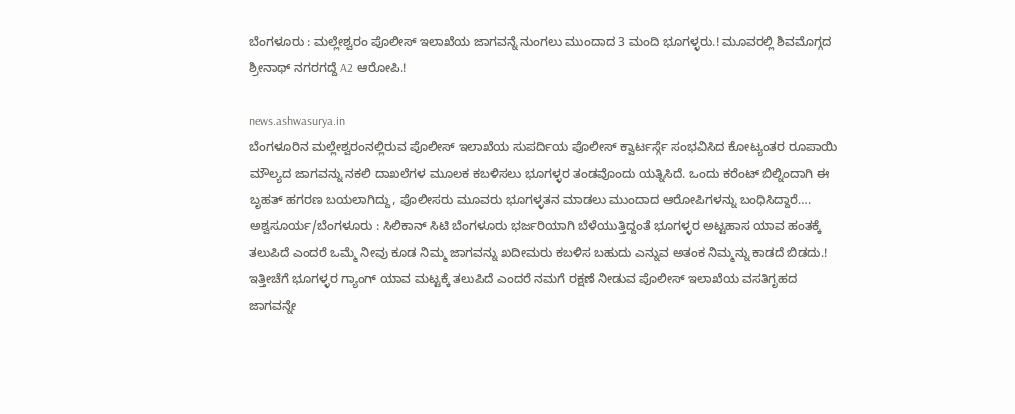ಬೆಂಗಳೂರು : ಮಲ್ಲೇಶ್ವರಂ ಪೊಲೀಸ್ ಇಲಾಖೆಯ ಜಾಗವನ್ನೆ ನುಂಗಲು ಮುಂದಾದ 3 ಮಂದಿ ಭೂಗಳ್ಳರು.! ಮೂವರಲ್ಲಿ ಶಿವಮೊಗ್ಗದ ಶ್ರೀನಾಥ್ ನಗರಗದ್ದೆ A2 ಆರೋಪಿ.!

news.ashwasurya.in
ಬೆಂಗಳೂರಿನ ಮಲ್ಲೇಶ್ವರಂನಲ್ಲಿರುವ ಪೊಲೀಸ್ ಇಲಾಖೆಯ ಸುಪರ್ದಿಯ ಪೊಲೀಸ್ ಕ್ವಾರ್ಟರ್ಸ್ಗೆ ಸಂಭವಿಸಿದ ಕೋಟ್ಯಂತರ ರೂಪಾಯಿ ಮೌಲ್ಯದ ಜಾಗವನ್ನು ನಕಲಿ ದಾಖಲೆಗಳ ಮೂಲಕ ಕಬಳಿಸಲು ಭೂಗಳ್ಳರ ತಂಡವೊಂದು ಯತ್ನಿಸಿದೆ. ಒಂದು ಕರೆಂಟ್ ಬಿಲ್ನಿಂದಾಗಿ ಈ ಬೃಹತ್ ಹಗರಣ ಬಯಲಾಗಿದ್ದು, ಪೊಲೀಸರು ಮೂವರು ಭೂಗಳ್ಳತನ ಮಾಡಲು ಮುಂದಾದ ಆರೋಪಿಗಳನ್ನು ಬಂಧಿಸಿದ್ದಾರೆ….
ಅಶ್ವಸೂರ್ಯ/ಬೆಂಗಳೂರು : ಸಿಲಿಕಾನ್ ಸಿಟಿ ಬೆಂಗಳೂರು ಭರ್ಜರಿಯಾಗಿ ಬೆಳೆಯುತ್ತಿದ್ದಂತೆ ಭೂಗಳ್ಳರ ಅಟ್ಟಹಾಸ ಯಾವ ಹಂತಕ್ಕೆ ತಲುಪಿದೆ ಎಂದರೆ ಒಮ್ಮೆ ನೀವು ಕೂಡ ನಿಮ್ಮ ಜಾಗವನ್ನು ಖದೀಮರು ಕಬಳಿಸ ಬಹುದು ಎನ್ನುವ ಅತಂಕ ನಿಮ್ಮನ್ನು ಕಾಡದೆ ಬಿಡದು.! ಇತ್ತೀಚೆಗೆ ಭೂಗಳ್ಳರ ಗ್ಯಾಂಗ್ ಯಾವ ಮಟ್ಟಕ್ಕೆ ತಲುಪಿದೆ ಎಂದರೆ ನಮಗೆ ರಕ್ಷಣೆ ನೀಡುವ ಪೊಲೀಸ್ ಇಲಾಖೆಯ ವಸತಿಗೃಹದ ಜಾಗವನ್ನೇ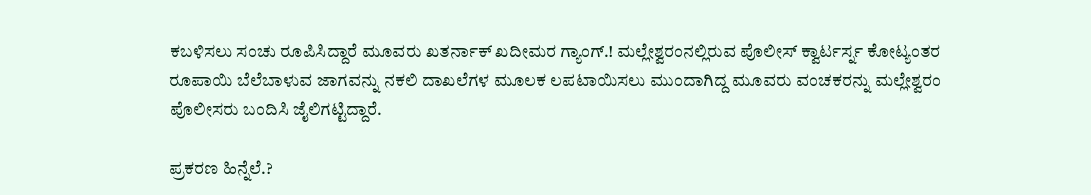ಕಬಳಿಸಲು ಸಂಚು ರೂಪಿಸಿದ್ದಾರೆ ಮೂವರು ಖತರ್ನಾಕ್ ಖದೀಮರ ಗ್ಯಾಂಗ್.! ಮಲ್ಲೇಶ್ವರಂನಲ್ಲಿರುವ ಪೊಲೀಸ್ ಕ್ವಾರ್ಟರ್ಸ್ನ ಕೋಟ್ಯಂತರ ರೂಪಾಯಿ ಬೆಲೆಬಾಳುವ ಜಾಗವನ್ನು ನಕಲಿ ದಾಖಲೆಗಳ ಮೂಲಕ ಲಪಟಾಯಿಸಲು ಮುಂದಾಗಿದ್ದ ಮೂವರು ವಂಚಕರನ್ನು ಮಲ್ಲೇಶ್ವರಂ ಪೊಲೀಸರು ಬಂದಿಸಿ ಜೈಲಿಗಟ್ಟಿದ್ದಾರೆ.

ಪ್ರಕರಣ ಹಿನ್ನೆಲೆ.?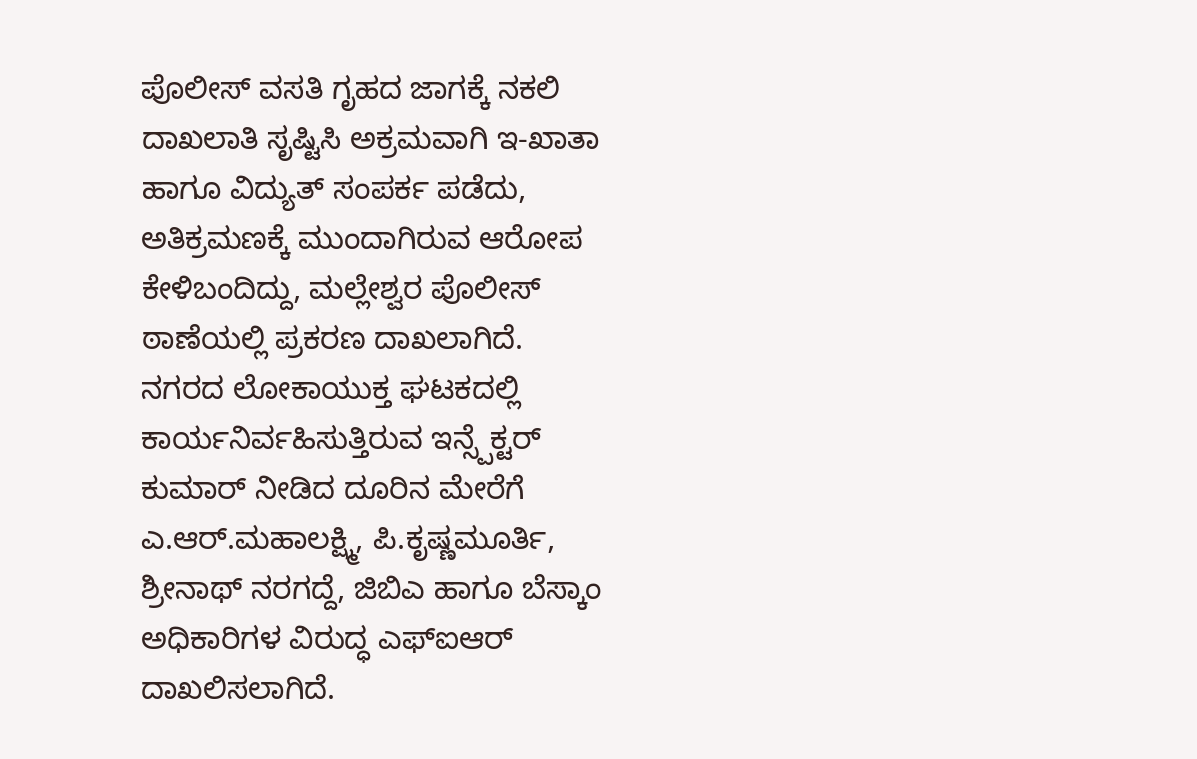ಪೊಲೀಸ್ ವಸತಿ ಗೃಹದ ಜಾಗಕ್ಕೆ ನಕಲಿ ದಾಖಲಾತಿ ಸೃಷ್ಟಿಸಿ ಅಕ್ರಮವಾಗಿ ಇ-ಖಾತಾ ಹಾಗೂ ವಿದ್ಯುತ್ ಸಂಪರ್ಕ ಪಡೆದು, ಅತಿಕ್ರಮಣಕ್ಕೆ ಮುಂದಾಗಿರುವ ಆರೋಪ ಕೇಳಿಬಂದಿದ್ದು, ಮಲ್ಲೇಶ್ವರ ಪೊಲೀಸ್ ಠಾಣೆಯಲ್ಲಿ ಪ್ರಕರಣ ದಾಖಲಾಗಿದೆ.
ನಗರದ ಲೋಕಾಯುಕ್ತ ಘಟಕದಲ್ಲಿ ಕಾರ್ಯನಿರ್ವಹಿಸುತ್ತಿರುವ ಇನ್ಸ್ಪೆಕ್ಟರ್ ಕುಮಾರ್ ನೀಡಿದ ದೂರಿನ ಮೇರೆಗೆ ಎ.ಆರ್.ಮಹಾಲಕ್ಷ್ಮಿ, ಪಿ.ಕೃಷ್ಣಮೂರ್ತಿ, ಶ್ರೀನಾಥ್ ನರಗದ್ದೆ, ಜಿಬಿಎ ಹಾಗೂ ಬೆಸ್ಕಾಂ ಅಧಿಕಾರಿಗಳ ವಿರುದ್ಧ ಎಫ್ಐಆರ್ ದಾಖಲಿಸಲಾಗಿದೆ.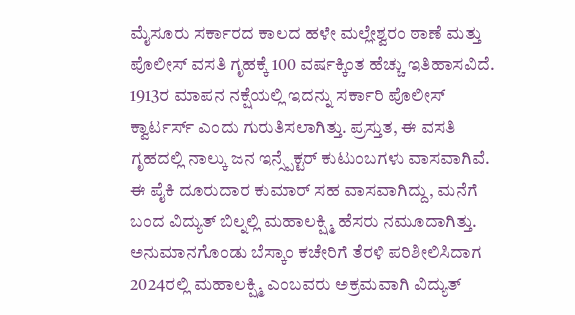ಮೈಸೂರು ಸರ್ಕಾರದ ಕಾಲದ ಹಳೇ ಮಲ್ಲೇಶ್ವರಂ ಠಾಣೆ ಮತ್ತು ಪೊಲೀಸ್ ವಸತಿ ಗೃಹಕ್ಕೆ 100 ವರ್ಷಕ್ಕಿಂತ ಹೆಚ್ಚು ಇತಿಹಾಸವಿದೆ. 1913ರ ಮಾಪನ ನಕ್ಷೆಯಲ್ಲಿ ಇದನ್ನು ಸರ್ಕಾರಿ ಪೊಲೀಸ್ ಕ್ವಾರ್ಟರ್ಸ್ ಎಂದು ಗುರುತಿಸಲಾಗಿತ್ತು. ಪ್ರಸ್ತುತ, ಈ ವಸತಿ ಗೃಹದಲ್ಲಿ ನಾಲ್ಕು ಜನ ಇನ್ಸ್ಪೆಕ್ಟರ್ ಕುಟುಂಬಗಳು ವಾಸವಾಗಿವೆ. ಈ ಪೈಕಿ ದೂರುದಾರ ಕುಮಾರ್ ಸಹ ವಾಸವಾಗಿದ್ದು, ಮನೆಗೆ ಬಂದ ವಿದ್ಯುತ್ ಬಿಲ್ನಲ್ಲಿ ಮಹಾಲಕ್ಷ್ಮಿ ಹೆಸರು ನಮೂದಾಗಿತ್ತು. ಅನುಮಾನಗೊಂಡು ಬೆಸ್ಕಾಂ ಕಚೇರಿಗೆ ತೆರಳಿ ಪರಿಶೀಲಿಸಿದಾಗ 2024ರಲ್ಲಿ ಮಹಾಲಕ್ಷ್ಮಿ ಎಂಬವರು ಅಕ್ರಮವಾಗಿ ವಿದ್ಯುತ್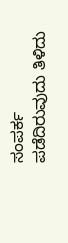ಸಂಪರ್ಕ ಪಡೆದಿರುವುದು ತಿಳಿದು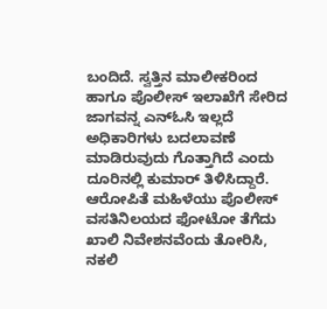ಬಂದಿದೆ. ಸ್ವತ್ತಿನ ಮಾಲೀಕರಿಂದ ಹಾಗೂ ಪೊಲೀಸ್ ಇಲಾಖೆಗೆ ಸೇರಿದ ಜಾಗವನ್ನ ಎನ್ಓಸಿ ಇಲ್ಲದೆ ಅಧಿಕಾರಿಗಳು ಬದಲಾವಣೆ ಮಾಡಿರುವುದು ಗೊತ್ತಾಗಿದೆ ಎಂದು ದೂರಿನಲ್ಲಿ ಕುಮಾರ್ ತಿಳಿಸಿದ್ದಾರೆ.
ಆರೋಪಿತೆ ಮಹಿಳೆಯು ಪೊಲೀಸ್ ವಸತಿನಿಲಯದ ಫೋಟೋ ತೆಗೆದು ಖಾಲಿ ನಿವೇಶನವೆಂದು ತೋರಿಸಿ, ನಕಲಿ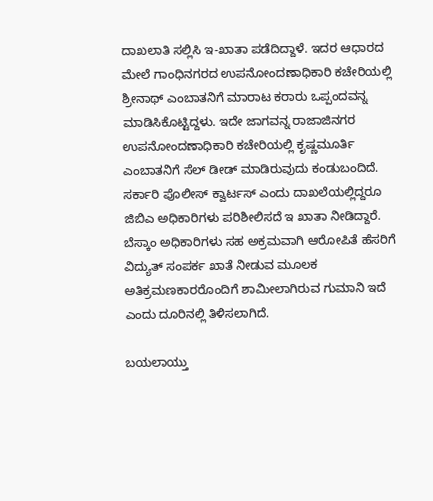ದಾಖಲಾತಿ ಸಲ್ಲಿಸಿ ಇ-ಖಾತಾ ಪಡೆದಿದ್ದಾಳೆ. ಇದರ ಆಧಾರದ ಮೇಲೆ ಗಾಂಧಿನಗರದ ಉಪನೋಂದಣಾಧಿಕಾರಿ ಕಚೇರಿಯಲ್ಲಿ ಶ್ರೀನಾಥ್ ಎಂಬಾತನಿಗೆ ಮಾರಾಟ ಕರಾರು ಒಪ್ಪಂದವನ್ನ ಮಾಡಿಸಿಕೊಟ್ಟಿದ್ದಳು. ಇದೇ ಜಾಗವನ್ನ ರಾಜಾಜಿನಗರ ಉಪನೋಂದಣಾಧಿಕಾರಿ ಕಚೇರಿಯಲ್ಲಿ ಕೃಷ್ಣಮೂರ್ತಿ ಎಂಬಾತನಿಗೆ ಸೆಲ್ ಡೀಡ್ ಮಾಡಿರುವುದು ಕಂಡುಬಂದಿದೆ. ಸರ್ಕಾರಿ ಪೊಲೀಸ್ ಕ್ವಾರ್ಟಸ್ ಎಂದು ದಾಖಲೆಯಲ್ಲಿದ್ದರೂ ಜಿಬಿಎ ಅಧಿಕಾರಿಗಳು ಪರಿಶೀಲಿಸದೆ ಇ ಖಾತಾ ನೀಡಿದ್ದಾರೆ. ಬೆಸ್ಕಾಂ ಅಧಿಕಾರಿಗಳು ಸಹ ಅಕ್ರಮವಾಗಿ ಆರೋಪಿತೆ ಹೆಸರಿಗೆ ವಿದ್ಯುತ್ ಸಂಪರ್ಕ ಖಾತೆ ನೀಡುವ ಮೂಲಕ ಅತಿಕ್ರಮಣಕಾರರೊಂದಿಗೆ ಶಾಮೀಲಾಗಿರುವ ಗುಮಾನಿ ಇದೆ ಎಂದು ದೂರಿನಲ್ಲಿ ತಿಳಿಸಲಾಗಿದೆ.

ಬಯಲಾಯ್ತು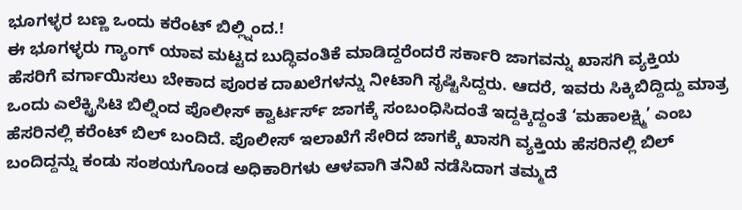ಭೂಗಳ್ಳರ ಬಣ್ಣ ಒಂದು ಕರೆಂಟ್ ಬಿಲ್ಲ್ನಿಂದ.!
ಈ ಭೂಗಳ್ಳರು ಗ್ಯಾಂಗ್ ಯಾವ ಮಟ್ಟದ ಬುದ್ಧಿವಂತಿಕೆ ಮಾಡಿದ್ದರೆಂದರೆ ಸರ್ಕಾರಿ ಜಾಗವನ್ನು ಖಾಸಗಿ ವ್ಯಕ್ತಿಯ ಹೆಸರಿಗೆ ವರ್ಗಾಯಿಸಲು ಬೇಕಾದ ಪೂರಕ ದಾಖಲೆಗಳನ್ನು ನೀಟಾಗಿ ಸೃಷ್ಟಿಸಿದ್ದರು. ಆದರೆ, ಇವರು ಸಿಕ್ಕಿಬಿದ್ದಿದ್ದು ಮಾತ್ರ ಒಂದು ಎಲೆಕ್ಟ್ರಿಸಿಟಿ ಬಿಲ್ನಿಂದ ಪೊಲೀಸ್ ಕ್ವಾರ್ಟರ್ಸ್ ಜಾಗಕ್ಕೆ ಸಂಬಂಧಿಸಿದಂತೆ ಇದ್ದಕ್ಕಿದ್ದಂತೆ ‘ಮಹಾಲಕ್ಷ್ಮಿ’ ಎಂಬ ಹೆಸರಿನಲ್ಲಿ ಕರೆಂಟ್ ಬಿಲ್ ಬಂದಿದೆ. ಪೊಲೀಸ್ ಇಲಾಖೆಗೆ ಸೇರಿದ ಜಾಗಕ್ಕೆ ಖಾಸಗಿ ವ್ಯಕ್ತಿಯ ಹೆಸರಿನಲ್ಲಿ ಬಿಲ್ ಬಂದಿದ್ದನ್ನು ಕಂಡು ಸಂಶಯಗೊಂಡ ಅಧಿಕಾರಿಗಳು ಆಳವಾಗಿ ತನಿಖೆ ನಡೆಸಿದಾಗ ತಮ್ಮದೆ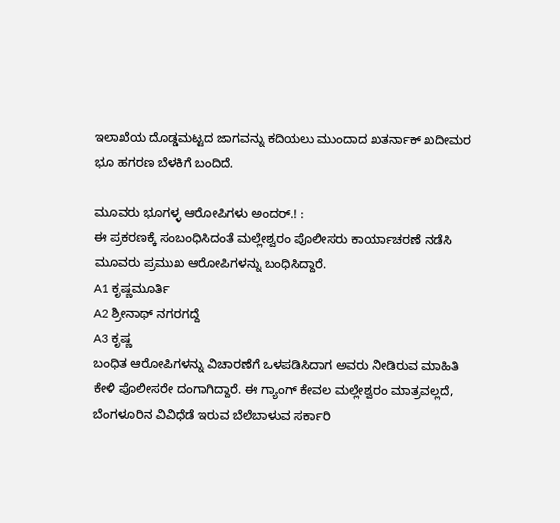ಇಲಾಖೆಯ ದೊಡ್ಡಮಟ್ಟದ ಜಾಗವನ್ನು ಕದಿಯಲು ಮುಂದಾದ ಖತರ್ನಾಕ್ ಖದೀಮರ ಭೂ ಹಗರಣ ಬೆಳಕಿಗೆ ಬಂದಿದೆ.

ಮೂವರು ಭೂಗಳ್ಳ ಆರೋಪಿಗಳು ಅಂದರ್.! :
ಈ ಪ್ರಕರಣಕ್ಕೆ ಸಂಬಂಧಿಸಿದಂತೆ ಮಲ್ಲೇಶ್ವರಂ ಪೊಲೀಸರು ಕಾರ್ಯಾಚರಣೆ ನಡೆಸಿ ಮೂವರು ಪ್ರಮುಖ ಆರೋಪಿಗಳನ್ನು ಬಂಧಿಸಿದ್ದಾರೆ.
A1 ಕೃಷ್ಣಮೂರ್ತಿ
A2 ಶ್ರೀನಾಥ್ ನಗರಗದ್ದೆ
A3 ಕೃಷ್ಣ
ಬಂಧಿತ ಆರೋಪಿಗಳನ್ನು ವಿಚಾರಣೆಗೆ ಒಳಪಡಿಸಿದಾಗ ಅವರು ನೀಡಿರುವ ಮಾಹಿತಿ ಕೇಳಿ ಪೊಲೀಸರೇ ದಂಗಾಗಿದ್ದಾರೆ. ಈ ಗ್ಯಾಂಗ್ ಕೇವಲ ಮಲ್ಲೇಶ್ವರಂ ಮಾತ್ರವಲ್ಲದೆ, ಬೆಂಗಳೂರಿನ ವಿವಿಧೆಡೆ ಇರುವ ಬೆಲೆಬಾಳುವ ಸರ್ಕಾರಿ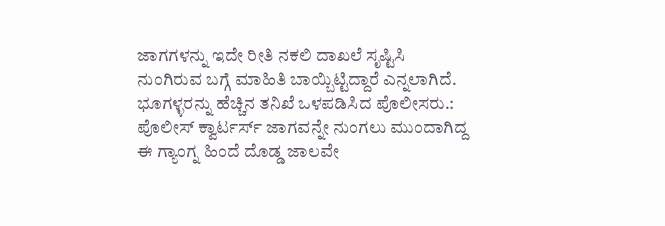ಜಾಗಗಳನ್ನು ಇದೇ ರೀತಿ ನಕಲಿ ದಾಖಲೆ ಸೃಷ್ಟಿಸಿ ನುಂಗಿರುವ ಬಗ್ಗೆ ಮಾಹಿತಿ ಬಾಯ್ಬಿಟ್ಟಿದ್ದಾರೆ ಎನ್ನಲಾಗಿದೆ.
ಭೂಗಳ್ಳರನ್ನು ಹೆಚ್ಚಿನ ತನಿಖೆ ಒಳಪಡಿಸಿದ ಪೊಲೀಸರು.:
ಪೊಲೀಸ್ ಕ್ವಾರ್ಟರ್ಸ್ ಜಾಗವನ್ನೇ ನುಂಗಲು ಮುಂದಾಗಿದ್ದ ಈ ಗ್ಯಾಂಗ್ನ ಹಿಂದೆ ದೊಡ್ಡ ಜಾಲವೇ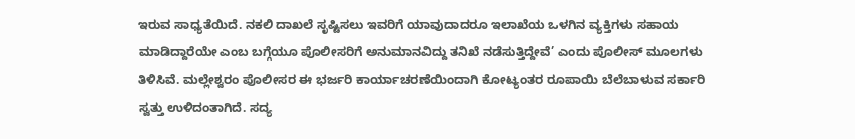ಇರುವ ಸಾಧ್ಯತೆಯಿದೆ. ನಕಲಿ ದಾಖಲೆ ಸೃಷ್ಟಿಸಲು ಇವರಿಗೆ ಯಾವುದಾದರೂ ಇಲಾಖೆಯ ಒಳಗಿನ ವ್ಯಕ್ತಿಗಳು ಸಹಾಯ ಮಾಡಿದ್ದಾರೆಯೇ ಎಂಬ ಬಗ್ಗೆಯೂ ಪೊಲೀಸರಿಗೆ ಅನುಮಾನವಿದ್ದು ತನಿಖೆ ನಡೆಸುತ್ತಿದ್ದೇವೆ’ ಎಂದು ಪೊಲೀಸ್ ಮೂಲಗಳು ತಿಳಿಸಿವೆ. ಮಲ್ಲೇಶ್ವರಂ ಪೊಲೀಸರ ಈ ಭರ್ಜರಿ ಕಾರ್ಯಾಚರಣೆಯಿಂದಾಗಿ ಕೋಟ್ಯಂತರ ರೂಪಾಯಿ ಬೆಲೆಬಾಳುವ ಸರ್ಕಾರಿ ಸ್ವತ್ತು ಉಳಿದಂತಾಗಿದೆ. ಸದ್ಯ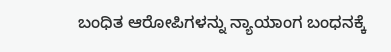ಬಂಧಿತ ಆರೋಪಿಗಳನ್ನು ನ್ಯಾಯಾಂಗ ಬಂಧನಕ್ಕೆ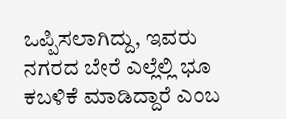ಒಪ್ಪಿಸಲಾಗಿದ್ದು, ಇವರು ನಗರದ ಬೇರೆ ಎಲ್ಲೆಲ್ಲಿ ಭೂ ಕಬಳಿಕೆ ಮಾಡಿದ್ದಾರೆ ಎಂಬ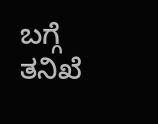ಬಗ್ಗೆ ತನಿಖೆ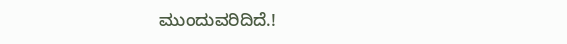ಮುಂದುವರಿದಿದೆ.!